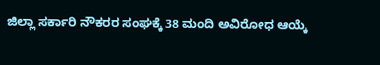ಜಿಲ್ಲಾ ಸರ್ಕಾರಿ ನೌಕರರ ಸಂಘಕ್ಕೆ 38 ಮಂದಿ ಅವಿರೋಧ ಆಯ್ಕೆ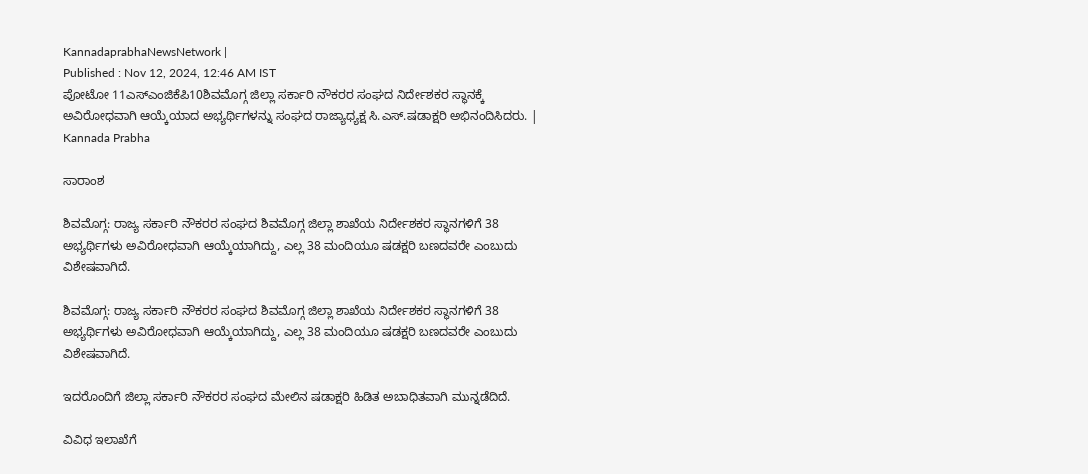KannadaprabhaNewsNetwork |
Published : Nov 12, 2024, 12:46 AM IST
ಪೋಟೋ 11ಎಸ್‌ಎಂಜಿಕೆಪಿ10ಶಿವಮೊಗ್ಗ ಜಿಲ್ಲಾ ಸರ್ಕಾರಿ ನೌಕರರ ಸಂಘದ ನಿರ್ದೇಶಕರ ಸ್ಥಾನಕ್ಕೆ ಅವಿರೋಧವಾಗಿ ಆಯ್ಕೆಯಾದ ಅಭ್ಯರ್ಥಿಗಳನ್ನು ಸಂಘದ ರಾಜ್ಯಾಧ್ಯಕ್ಷ ಸಿ.ಎಸ್‌.ಷಡಾಕ್ಷರಿ ಅಭಿನಂದಿಸಿದರು. | Kannada Prabha

ಸಾರಾಂಶ

ಶಿವಮೊಗ್ಗ: ರಾಜ್ಯ ಸರ್ಕಾರಿ ನೌಕರರ ಸಂಘದ ಶಿವಮೊಗ್ಗ ಜಿಲ್ಲಾ ಶಾಖೆಯ ನಿರ್ದೇಶಕರ ಸ್ಥಾನಗಳಿಗೆ 38 ಅಭ್ಯರ್ಥಿಗಳು ಅವಿರೋಧವಾಗಿ ಆಯ್ಕೆಯಾಗಿದ್ದು, ಎಲ್ಲ 38 ಮಂದಿಯೂ ಷಡಕ್ಷರಿ ಬಣದವರೇ ಎಂಬುದು ವಿಶೇಷವಾಗಿದೆ.

ಶಿವಮೊಗ್ಗ: ರಾಜ್ಯ ಸರ್ಕಾರಿ ನೌಕರರ ಸಂಘದ ಶಿವಮೊಗ್ಗ ಜಿಲ್ಲಾ ಶಾಖೆಯ ನಿರ್ದೇಶಕರ ಸ್ಥಾನಗಳಿಗೆ 38 ಅಭ್ಯರ್ಥಿಗಳು ಅವಿರೋಧವಾಗಿ ಆಯ್ಕೆಯಾಗಿದ್ದು, ಎಲ್ಲ 38 ಮಂದಿಯೂ ಷಡಕ್ಷರಿ ಬಣದವರೇ ಎಂಬುದು ವಿಶೇಷವಾಗಿದೆ.

ಇದರೊಂದಿಗೆ ಜಿಲ್ಲಾ ಸರ್ಕಾರಿ ನೌಕರರ ಸಂಘದ ಮೇಲಿನ ಷಡಾಕ್ಷರಿ ಹಿಡಿತ ಅಬಾಧಿತವಾಗಿ ಮುನ್ನಡೆದಿದೆ.

ವಿವಿಧ ಇಲಾಖೆಗೆ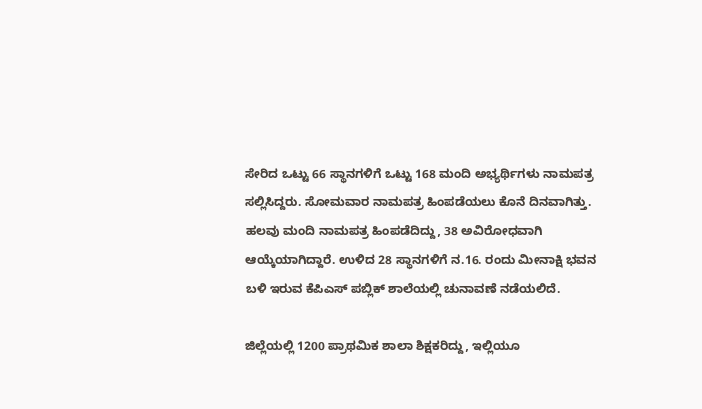ಸೇರಿದ ಒಟ್ಟು 66 ಸ್ಥಾನಗಳಿಗೆ ಒಟ್ಟು 168 ಮಂದಿ ಅಭ್ಯರ್ಥಿಗಳು ನಾಮಪತ್ರ ಸಲ್ಲಿಸಿದ್ದರು. ಸೋಮವಾರ ನಾಮಪತ್ರ ಹಿಂಪಡೆಯಲು ಕೊನೆ ದಿನವಾಗಿತ್ತು. ಹಲವು ಮಂದಿ ನಾಮಪತ್ರ ಹಿಂಪಡೆದಿದ್ದು, 38 ಅವಿರೋಧವಾಗಿ ಆಯ್ಕೆಯಾಗಿದ್ದಾರೆ. ಉಳಿದ 28 ಸ್ಥಾನಗಳಿಗೆ ನ.16. ರಂದು ಮೀನಾಕ್ಷಿ ಭವನ ಬಳಿ ಇರುವ ಕೆಪಿಎಸ್‌ ಪಬ್ಲಿಕ್‌ ಶಾಲೆಯಲ್ಲಿ ಚುನಾವಣೆ ನಡೆಯಲಿದೆ.

ಜಿಲ್ಲೆಯಲ್ಲಿ 1200 ಪ್ರಾಥಮಿಕ ಶಾಲಾ ಶಿಕ್ಷಕರಿದ್ದು, ಇಲ್ಲಿಯೂ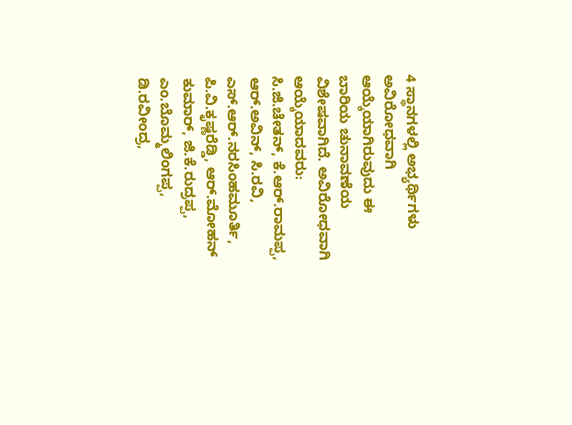4 ಸ್ಥಾನಗಳಲ್ಲಿ ಅಭ್ಯರ್ಥಿಗಳು ಅವಿರೋಧವಾಗಿ ಆಯ್ಕೆಯಾಗಿರುವುದು ಈ ಬಾರಿಯ ಚುನಾವಣೆಯ ವಿಶೇಷವಾಗಿದೆ. ಅವಿರೋಧವಾಗಿ ಆಯ್ಕೆಯಾದವರು: ಸಿ.ಜಿ.ಚೇತನ್‌, ಕೆ.ಆರ್‌.ರಾಮಪ್ಪ, ಆರ್‌.ಅವಿನ್‌, ಸಿ.ರವಿ, ಎಸ್‌.ಆರ್‌.ನರಸಿಂಹಮೂರ್ತಿ, ಪಿ.ವಿ.ಕೃಷ್ಣರೆಡ್ಡಿ, ಆರ್‌.ಮೋಹನ್‌ ಕುಮಾರ್‌, ಜಿ.ಕೆ.ರುದ್ರಪ್ಪ, ಎಂ.ಬೊಮ್ಮಲಿಂಗಪ್ಪ, ಡಿ.ರವೀಂದ್ರ,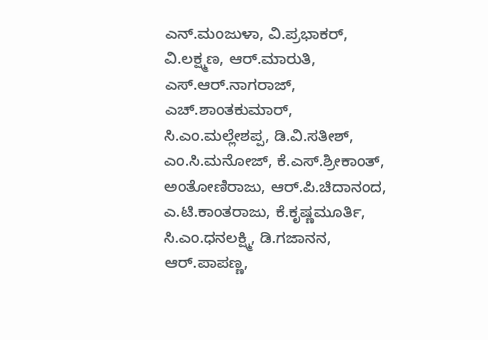ಎನ್‌.ಮಂಜುಳಾ, ವಿ.ಪ್ರಭಾಕರ್‌, ವಿ.ಲಕ್ಷ್ಮಣ, ಆರ್‌.ಮಾರುತಿ, ಎಸ್‌.ಆರ್‌.ನಾಗರಾಜ್‌, ಎಚ್‌.ಶಾಂತಕುಮಾರ್‌, ಸಿ.ಎಂ.ಮಲ್ಲೇಶಪ್ಪ, ಡಿ.ವಿ.ಸತೀಶ್‌, ಎಂ.ಸಿ.ಮನೋಜ್‌, ಕೆ.ಎಸ್‌.ಶ್ರೀಕಾಂತ್‌, ಅಂತೋಣಿರಾಜು, ಆರ್‌.ಪಿ.ಚಿದಾನಂದ, ಎ.ಟಿ.ಕಾಂತರಾಜು, ಕೆ.ಕೃಷ್ಣಮೂರ್ತಿ, ಸಿ.ಎಂ.ಧನಲಕ್ಷ್ಮಿ, ಡಿ.ಗಜಾನನ, ಆರ್‌.ಪಾಪಣ್ಣ,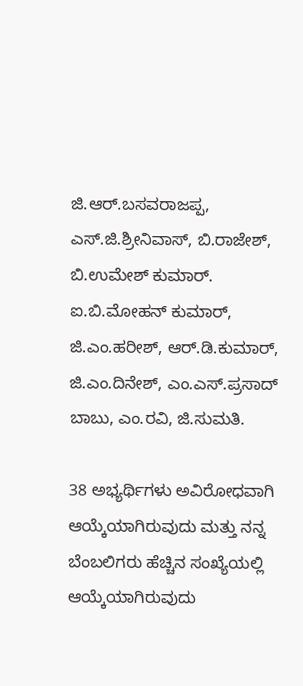ಜಿ.ಆರ್‌.ಬಸವರಾಜಪ್ಪ, ಎಸ್‌.ಜಿ.ಶ್ರೀನಿವಾಸ್‌, ಬಿ.ರಾಜೇಶ್‌, ಬಿ.ಉಮೇಶ್‌ ಕುಮಾರ್‌. ಐ.ಬಿ.ಮೋಹನ್‌ ಕುಮಾರ್‌, ಜಿ.ಎಂ.ಹರೀಶ್‌, ಆರ್‌.ಡಿ.ಕುಮಾರ್‌, ಜಿ.ಎಂ.ದಿನೇಶ್‌, ಎಂ.ಎಸ್‌.ಪ್ರಸಾದ್‌ ಬಾಬು, ಎಂ.ರವಿ, ಜಿ.ಸುಮತಿ.

38 ಅಭ್ಯರ್ಥಿಗಳು ಅವಿರೋಧವಾಗಿ ಆಯ್ಕೆಯಾಗಿರುವುದು ಮತ್ತು ನನ್ನ ಬೆಂಬಲಿಗರು ಹೆಚ್ಚಿನ ಸಂಖ್ಯೆಯಲ್ಲಿ ಆಯ್ಕೆಯಾಗಿರುವುದು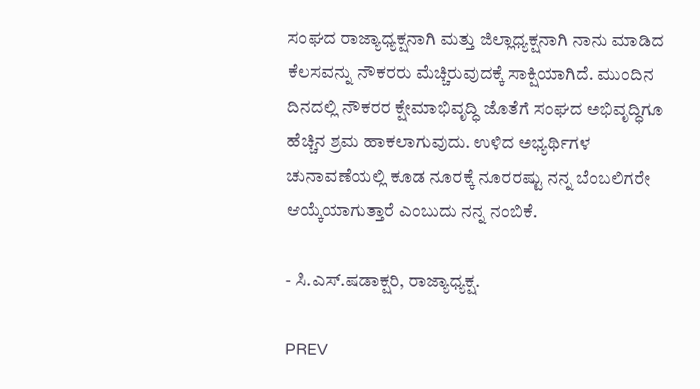ಸಂಘದ ರಾಜ್ಯಾಧ್ಯಕ್ಷನಾಗಿ ಮತ್ತು ಜಿಲ್ಲಾಧ್ಯಕ್ಷನಾಗಿ ನಾನು ಮಾಡಿದ ಕೆಲಸವನ್ನು ನೌಕರರು ಮೆಚ್ಚಿರುವುದಕ್ಕೆ ಸಾಕ್ಷಿಯಾಗಿದೆ. ಮುಂದಿನ ದಿನದಲ್ಲಿ ನೌಕರರ ಕ್ಷೇಮಾಭಿವೃದ್ಧಿ ಜೊತೆಗೆ ಸಂಘದ ಅಭಿವೃದ್ಧಿಗೂ ಹೆಚ್ಚಿನ ಶ್ರಮ ಹಾಕಲಾಗುವುದು. ಉಳಿದ ಅಭ್ಯರ್ಥಿಗಳ ಚುನಾವಣೆಯಲ್ಲಿ ಕೂಡ ನೂರಕ್ಕೆ ನೂರರಷ್ಟು ನನ್ನ ಬೆಂಬಲಿಗರೇ ಆಯ್ಕೆಯಾಗುತ್ತಾರೆ ಎಂಬುದು ನನ್ನ ನಂಬಿಕೆ.

- ಸಿ.ಎಸ್‌.ಷಡಾಕ್ಷರಿ, ರಾಜ್ಯಾಧ್ಯಕ್ಷ.

PREV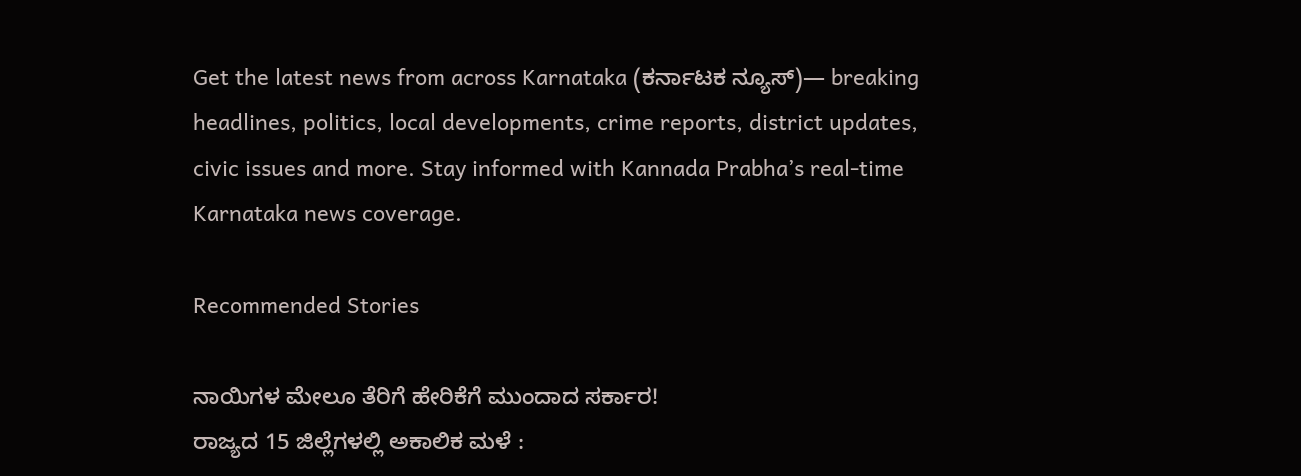Get the latest news from across Karnataka (ಕರ್ನಾಟಕ ನ್ಯೂಸ್)— breaking headlines, politics, local developments, crime reports, district updates, civic issues and more. Stay informed with Kannada Prabha’s real‑time Karnataka news coverage.

Recommended Stories

ನಾಯಿಗಳ ಮೇಲೂ ತೆರಿಗೆ ಹೇರಿಕೆಗೆ ಮುಂದಾದ ಸರ್ಕಾರ!
ರಾಜ್ಯದ 15 ಜಿಲ್ಲೆಗಳಲ್ಲಿ ಅಕಾಲಿಕ ಮಳೆ :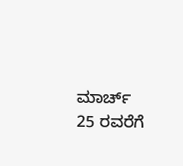ಮಾರ್ಚ್ 25 ರವರೆಗೆ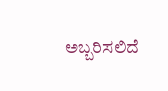ಅಬ್ಬರಿಸಲಿದೆ